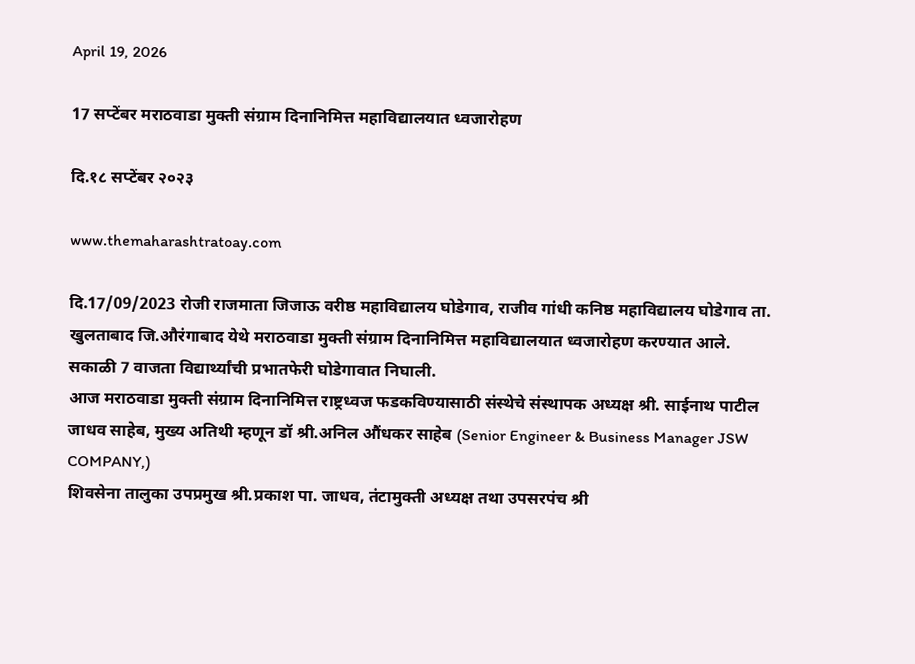April 19, 2026

17 सप्टेंबर मराठवाडा मुक्ती संग्राम दिनानिमित्त महाविद्यालयात ध्वजारोहण

दि.१८ सप्टेंबर २०२३

www.themaharashtratoay.com

दि.17/09/2023 रोजी राजमाता जिजाऊ वरीष्ठ महाविद्यालय घोडेगाव, राजीव गांधी कनिष्ठ महाविद्यालय घोडेगाव ता. खुलताबाद जि.औरंगाबाद येथे मराठवाडा मुक्ती संग्राम दिनानिमित्त महाविद्यालयात ध्वजारोहण करण्यात आले.
सकाळी 7 वाजता विद्यार्थ्यांची प्रभातफेरी घोडेगावात निघाली.
आज मराठवाडा मुक्ती संग्राम दिनानिमित्त राष्ट्रध्वज फडकविण्यासाठी संस्थेचे संस्थापक अध्यक्ष श्री. साईनाथ पाटील जाधव साहेब, मुख्य अतिथी म्हणून डॉ श्री.अनिल औंधकर साहेब (Senior Engineer & Business Manager JSW COMPANY,)
शिवसेना तालुका उपप्रमुख श्री.प्रकाश पा. जाधव, तंटामुक्ती अध्यक्ष तथा उपसरपंच श्री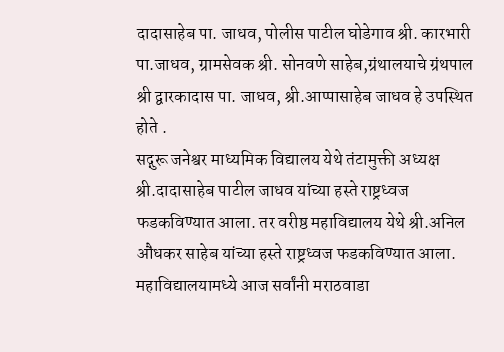दादासाहेब पा. जाधव, पोलीस पाटील घोडेगाव श्री. कारभारी पा.जाधव, ग्रामसेवक श्री. सोनवणे साहेब,ग्रंथालयाचे ग्रंथपाल श्री द्वारकादास पा. जाधव, श्री.आप्पासाहेब जाधव हे उपस्थित होते .
सद्गुरू जनेश्वर माध्यमिक विद्यालय येथे तंटामुक्ती अध्यक्ष श्री.दादासाहेब पाटील जाधव यांच्या हस्ते राष्ट्रध्वज फडकविण्यात आला. तर वरीष्ठ महाविद्यालय येथे श्री.अनिल औंधकर साहेब यांच्या हस्ते राष्ट्रध्वज फडकविण्यात आला. महाविद्यालयामध्ये आज सर्वांनी मराठवाडा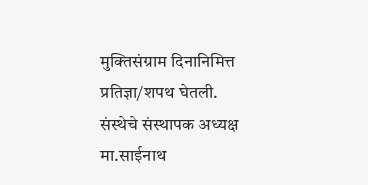मुक्तिसंग्राम दिनानिमित्त प्रतिज्ञा/शपथ घेतली.
संस्थेचे संस्थापक अध्यक्ष मा.साईनाथ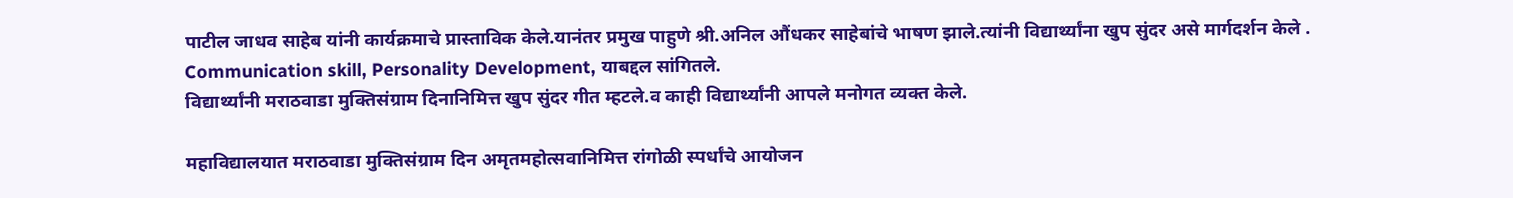पाटील जाधव साहेब यांनी कार्यक्रमाचे प्रास्ताविक केले.यानंतर प्रमुख पाहुणे श्री.अनिल औंधकर साहेबांचे भाषण झाले.त्यांनी विद्यार्थ्यांना खुप सुंदर असे मार्गदर्शन केले . Communication skill, Personality Development, याबद्दल सांगितले.
विद्यार्थ्यांनी मराठवाडा मुक्तिसंग्राम दिनानिमित्त खुप सुंदर गीत म्हटले.व काही विद्यार्थ्यांनी आपले मनोगत व्यक्त केले.

महाविद्यालयात मराठवाडा मुक्तिसंग्राम दिन अमृतमहोत्सवानिमित्त रांगोळी स्पर्धांचे आयोजन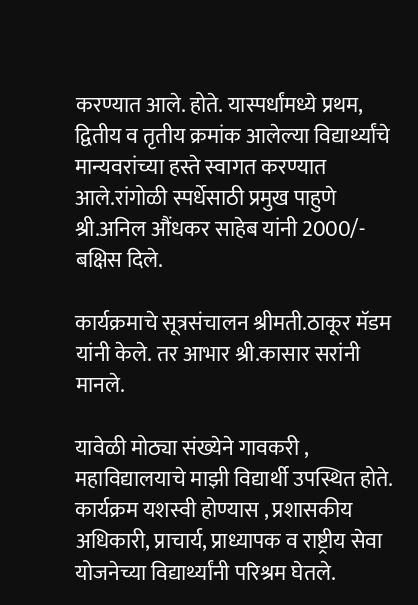करण्यात आले. होते. यास्पर्धांमध्ये प्रथम, द्वितीय व तृतीय क्रमांक आलेल्या विद्यार्थ्यांचे मान्यवरांच्या हस्ते स्वागत करण्यात आले.रांगोळी स्पर्धेसाठी प्रमुख पाहुणे श्री.अनिल औंधकर साहेब यांनी 2000/- बक्षिस दिले.

कार्यक्रमाचे सूत्रसंचालन श्रीमती.ठाकूर मॅडम यांनी केले. तर आभार श्री.कासार सरांनी मानले.

यावेळी मोठ्या संख्येने गावकरी , महाविद्यालयाचे माझी विद्यार्थी उपस्थित होते.
कार्यक्रम यशस्वी होण्यास , प्रशासकीय अधिकारी, प्राचार्य, प्राध्यापक व राष्ट्रीय सेवा योजनेच्या विद्यार्थ्यांनी परिश्रम घेतले.